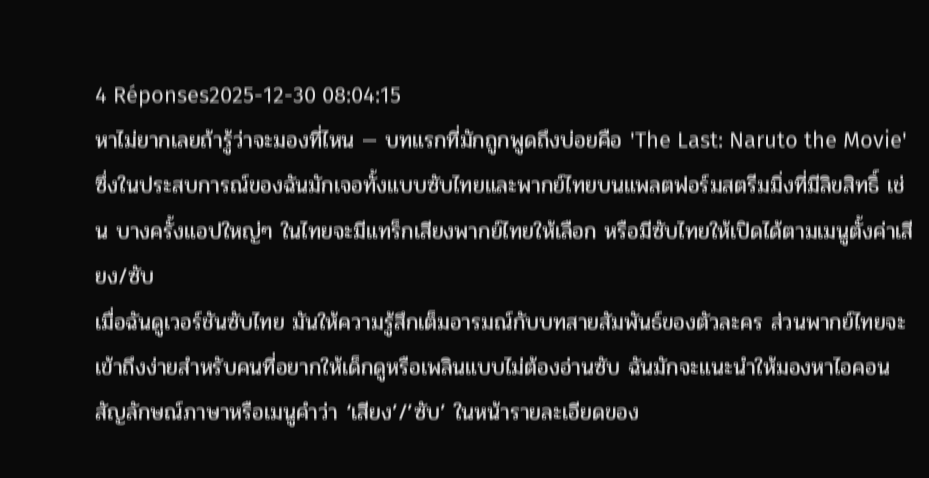4 Réponses2025-12-30 08:04:15
หาไม่ยากเลยถ้ารู้ว่าจะมองที่ไหน — บทแรกที่มักถูกพูดถึงบ่อยคือ 'The Last: Naruto the Movie' ซึ่งในประสบการณ์ของฉันมักเจอทั้งแบบซับไทยและพากย์ไทยบนแพลตฟอร์มสตรีมมิ่งที่มีลิขสิทธิ์ เช่น บางครั้งแอปใหญ่ๆ ในไทยจะมีแทร็กเสียงพากย์ไทยให้เลือก หรือมีซับไทยให้เปิดได้ตามเมนูตั้งค่าเสียง/ซับ
เมื่อฉันดูเวอร์ชันซับไทย มันให้ความรู้สึกเต็มอารมณ์กับบทสายสัมพันธ์ของตัวละคร ส่วนพากย์ไทยจะเข้าถึงง่ายสำหรับคนที่อยากให้เด็กดูหรือเพลินแบบไม่ต้องอ่านซับ ฉันมักจะแนะนำให้มองหาไอคอนสัญลักษณ์ภาษาหรือเมนูคำว่า ‘เสียง’/’ซับ’ ในหน้ารายละเอียดของ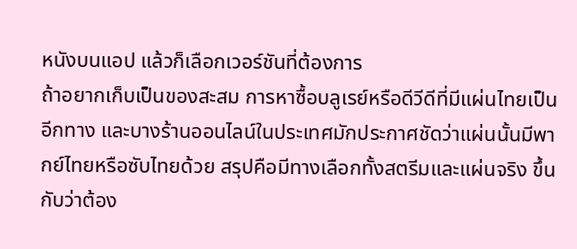หนังบนแอป แล้วก็เลือกเวอร์ชันที่ต้องการ
ถ้าอยากเก็บเป็นของสะสม การหาซื้อบลูเรย์หรือดีวีดีที่มีแผ่นไทยเป็นอีกทาง และบางร้านออนไลน์ในประเทศมักประกาศชัดว่าแผ่นนั้นมีพากย์ไทยหรือซับไทยด้วย สรุปคือมีทางเลือกทั้งสตรีมและแผ่นจริง ขึ้นกับว่าต้อง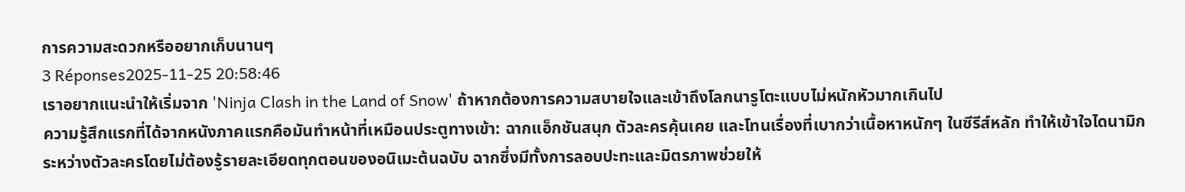การความสะดวกหรืออยากเก็บนานๆ
3 Réponses2025-11-25 20:58:46
เราอยากแนะนำให้เริ่มจาก 'Ninja Clash in the Land of Snow' ถ้าหากต้องการความสบายใจและเข้าถึงโลกนารูโตะแบบไม่หนักหัวมากเกินไป
ความรู้สึกแรกที่ได้จากหนังภาคแรกคือมันทำหน้าที่เหมือนประตูทางเข้า: ฉากแอ็กชันสนุก ตัวละครคุ้นเคย และโทนเรื่องที่เบากว่าเนื้อหาหนักๆ ในซีรีส์หลัก ทำให้เข้าใจไดนามิกระหว่างตัวละครโดยไม่ต้องรู้รายละเอียดทุกตอนของอนิเมะต้นฉบับ ฉากซึ่งมีทั้งการลอบปะทะและมิตรภาพช่วยให้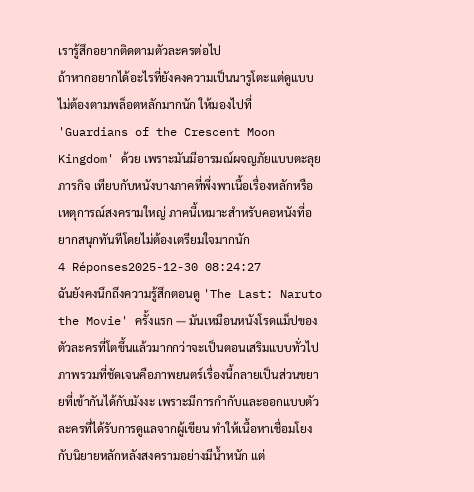เรารู้สึกอยากติดตามตัวละครต่อไป
ถ้าหากอยากได้อะไรที่ยังคงความเป็นนารูโตะแต่ดูแบบไม่ต้องตามพล็อตหลักมากนัก ให้มองไปที่ 'Guardians of the Crescent Moon Kingdom' ด้วย เพราะมันมีอารมณ์ผจญภัยแบบตะลุยภารกิจ เทียบกับหนังบางภาคที่พึ่งพาเนื้อเรื่องหลักหรือเหตุการณ์สงครามใหญ่ ภาคนี้เหมาะสำหรับคอหนังที่อยากสนุกทันทีโดยไม่ต้องเตรียมใจมากนัก
4 Réponses2025-12-30 08:24:27
ฉันยังคงนึกถึงความรู้สึกตอนดู 'The Last: Naruto the Movie' ครั้งแรก — มันเหมือนหนังโรดแม็ปของตัวละครที่โตขึ้นแล้วมากกว่าจะเป็นตอนเสริมแบบทั่วไป
ภาพรวมที่ชัดเจนคือภาพยนตร์เรื่องนี้กลายเป็นส่วนขยายที่เข้ากันได้กับมังงะ เพราะมีการกำกับและออกแบบตัวละครที่ได้รับการดูแลจากผู้เขียน ทำให้เนื้อหาเชื่อมโยงกับนิยายหลักหลังสงครามอย่างมีน้ำหนัก แต่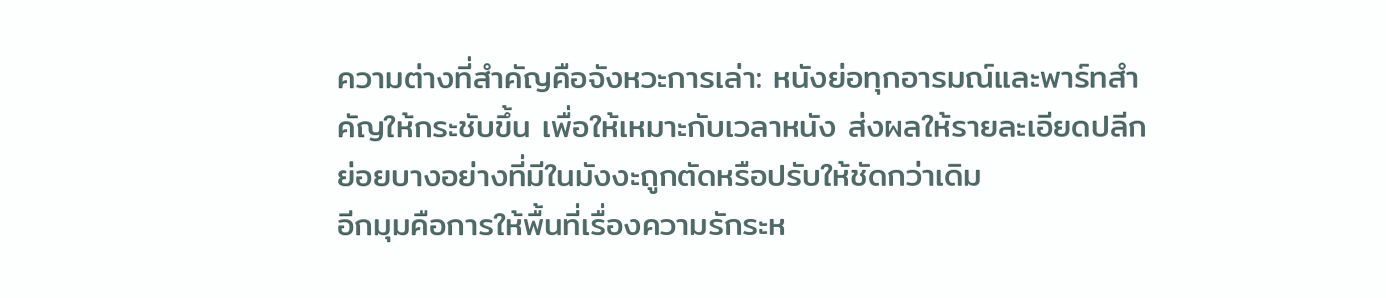ความต่างที่สำคัญคือจังหวะการเล่า: หนังย่อทุกอารมณ์และพาร์ทสำคัญให้กระชับขึ้น เพื่อให้เหมาะกับเวลาหนัง ส่งผลให้รายละเอียดปลีกย่อยบางอย่างที่มีในมังงะถูกตัดหรือปรับให้ชัดกว่าเดิม
อีกมุมคือการให้พื้นที่เรื่องความรักระห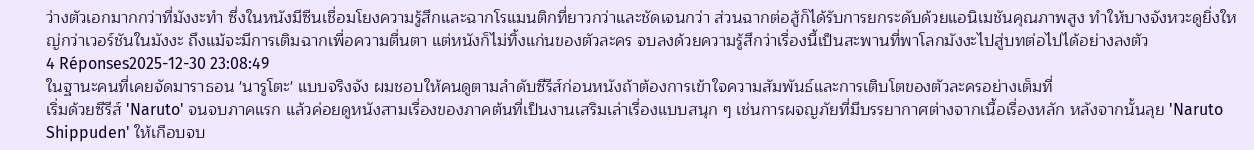ว่างตัวเอกมากกว่าที่มังงะทำ ซึ่งในหนังมีซีนเชื่อมโยงความรู้สึกและฉากโรแมนติกที่ยาวกว่าและชัดเจนกว่า ส่วนฉากต่อสู้ก็ได้รับการยกระดับด้วยแอนิเมชันคุณภาพสูง ทำให้บางจังหวะดูยิ่งใหญ่กว่าเวอร์ชันในมังงะ ถึงแม้จะมีการเติมฉากเพื่อความตื่นตา แต่หนังก็ไม่ทิ้งแก่นของตัวละคร จบลงด้วยความรู้สึกว่าเรื่องนี้เป็นสะพานที่พาโลกมังงะไปสู่บทต่อไปได้อย่างลงตัว
4 Réponses2025-12-30 23:08:49
ในฐานะคนที่เคยจัดมาราธอน 'นารูโตะ' แบบจริงจัง ผมชอบให้คนดูตามลำดับซีรีส์ก่อนหนังถ้าต้องการเข้าใจความสัมพันธ์และการเติบโตของตัวละครอย่างเต็มที่
เริ่มด้วยซีรีส์ 'Naruto' จนจบภาคแรก แล้วค่อยดูหนังสามเรื่องของภาคต้นที่เป็นงานเสริมเล่าเรื่องแบบสนุก ๆ เช่นการผจญภัยที่มีบรรยากาศต่างจากเนื้อเรื่องหลัก หลังจากนั้นลุย 'Naruto Shippuden' ให้เกือบจบ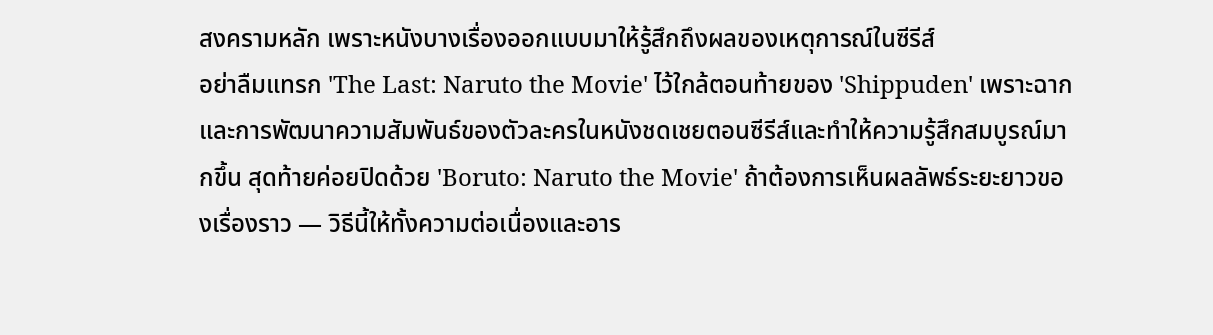สงครามหลัก เพราะหนังบางเรื่องออกแบบมาให้รู้สึกถึงผลของเหตุการณ์ในซีรีส์
อย่าลืมแทรก 'The Last: Naruto the Movie' ไว้ใกล้ตอนท้ายของ 'Shippuden' เพราะฉากและการพัฒนาความสัมพันธ์ของตัวละครในหนังชดเชยตอนซีรีส์และทำให้ความรู้สึกสมบูรณ์มากขึ้น สุดท้ายค่อยปิดด้วย 'Boruto: Naruto the Movie' ถ้าต้องการเห็นผลลัพธ์ระยะยาวของเรื่องราว — วิธีนี้ให้ทั้งความต่อเนื่องและอาร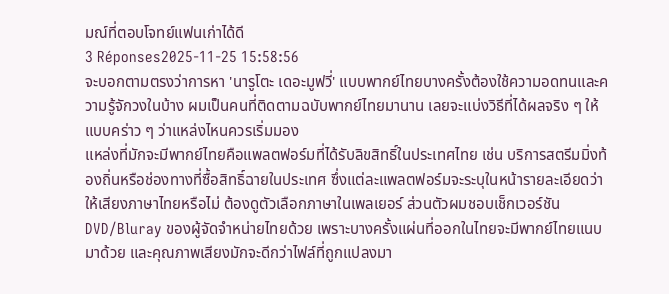มณ์ที่ตอบโจทย์แฟนเก่าได้ดี
3 Réponses2025-11-25 15:58:56
จะบอกตามตรงว่าการหา 'นารูโตะ เดอะมูฟวี่' แบบพากย์ไทยบางครั้งต้องใช้ความอดทนและความรู้จักวงในบ้าง ผมเป็นคนที่ติดตามฉบับพากย์ไทยมานาน เลยจะแบ่งวิธีที่ได้ผลจริง ๆ ให้แบบคร่าว ๆ ว่าแหล่งไหนควรเริ่มมอง
แหล่งที่มักจะมีพากย์ไทยคือแพลตฟอร์มที่ได้รับลิขสิทธิ์ในประเทศไทย เช่น บริการสตรีมมิ่งท้องถิ่นหรือช่องทางที่ซื้อสิทธิ์ฉายในประเทศ ซึ่งแต่ละแพลตฟอร์มจะระบุในหน้ารายละเอียดว่าให้เสียงภาษาไทยหรือไม่ ต้องดูตัวเลือกภาษาในเพลเยอร์ ส่วนตัวผมชอบเช็กเวอร์ชัน DVD/Bluray ของผู้จัดจำหน่ายไทยด้วย เพราะบางครั้งแผ่นที่ออกในไทยจะมีพากย์ไทยแนบมาด้วย และคุณภาพเสียงมักจะดีกว่าไฟล์ที่ถูกแปลงมา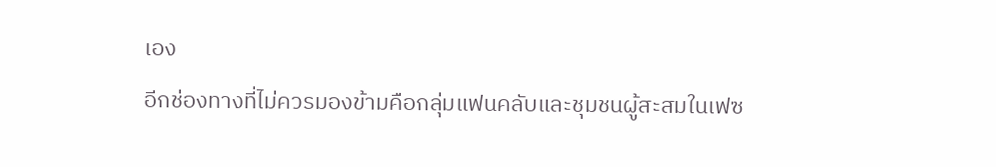เอง
อีกช่องทางที่ไม่ควรมองข้ามคือกลุ่มแฟนคลับและชุมชนผู้สะสมในเฟซ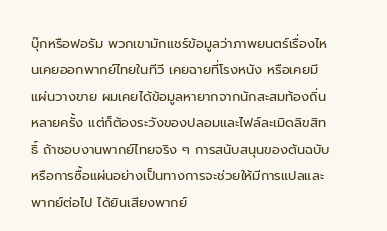บุ๊กหรือฟอรัม พวกเขามักแชร์ข้อมูลว่าภาพยนตร์เรื่องไหนเคยออกพากย์ไทยในทีวี เคยฉายที่โรงหนัง หรือเคยมีแผ่นวางขาย ผมเคยได้ข้อมูลหายากจากนักสะสมท้องถิ่นหลายครั้ง แต่ก็ต้องระวังของปลอมและไฟล์ละเมิดลิขสิทธิ์ ถ้าชอบงานพากย์ไทยจริง ๆ การสนับสนุนของต้นฉบับหรือการซื้อแผ่นอย่างเป็นทางการจะช่วยให้มีการแปลและพากย์ต่อไป ได้ยินเสียงพากย์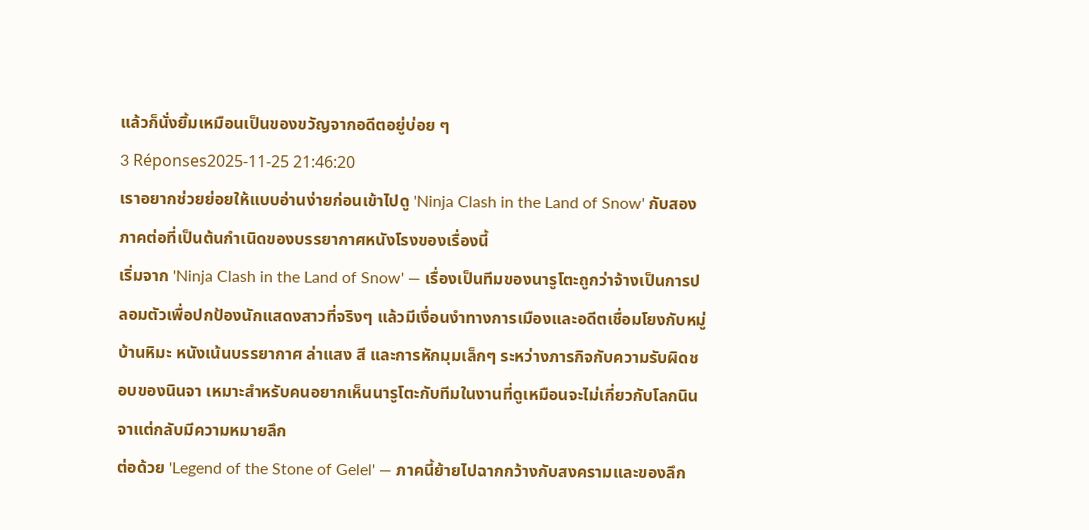แล้วก็นั่งยิ้มเหมือนเป็นของขวัญจากอดีตอยู่บ่อย ๆ
3 Réponses2025-11-25 21:46:20
เราอยากช่วยย่อยให้แบบอ่านง่ายก่อนเข้าไปดู 'Ninja Clash in the Land of Snow' กับสองภาคต่อที่เป็นต้นกำเนิดของบรรยากาศหนังโรงของเรื่องนี้
เริ่มจาก 'Ninja Clash in the Land of Snow' — เรื่องเป็นทีมของนารูโตะถูกว่าจ้างเป็นการปลอมตัวเพื่อปกป้องนักแสดงสาวที่จริงๆ แล้วมีเงื่อนงำทางการเมืองและอดีตเชื่อมโยงกับหมู่บ้านหิมะ หนังเน้นบรรยากาศ ล่าแสง สี และการหักมุมเล็กๆ ระหว่างภารกิจกับความรับผิดชอบของนินจา เหมาะสำหรับคนอยากเห็นนารูโตะกับทีมในงานที่ดูเหมือนจะไม่เกี่ยวกับโลกนินจาแต่กลับมีความหมายลึก
ต่อด้วย 'Legend of the Stone of Gelel' — ภาคนี้ย้ายไปฉากกว้างกับสงครามและของลึก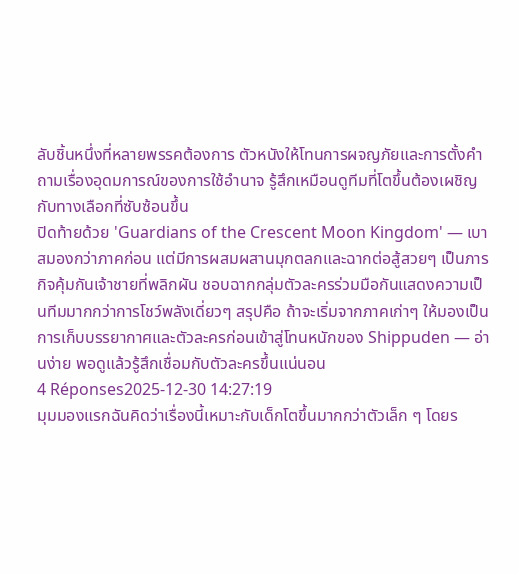ลับชิ้นหนึ่งที่หลายพรรคต้องการ ตัวหนังให้โทนการผจญภัยและการตั้งคำถามเรื่องอุดมการณ์ของการใช้อำนาจ รู้สึกเหมือนดูทีมที่โตขึ้นต้องเผชิญกับทางเลือกที่ซับซ้อนขึ้น
ปิดท้ายด้วย 'Guardians of the Crescent Moon Kingdom' — เบาสมองกว่าภาคก่อน แต่มีการผสมผสานมุกตลกและฉากต่อสู้สวยๆ เป็นภารกิจคุ้มกันเจ้าชายที่พลิกผัน ชอบฉากกลุ่มตัวละครร่วมมือกันแสดงความเป็นทีมมากกว่าการโชว์พลังเดี่ยวๆ สรุปคือ ถ้าจะเริ่มจากภาคเก่าๆ ให้มองเป็นการเก็บบรรยากาศและตัวละครก่อนเข้าสู่โทนหนักของ Shippuden — อ่านง่าย พอดูแล้วรู้สึกเชื่อมกับตัวละครขึ้นแน่นอน
4 Réponses2025-12-30 14:27:19
มุมมองแรกฉันคิดว่าเรื่องนี้เหมาะกับเด็กโตขึ้นมากกว่าตัวเล็ก ๆ โดยร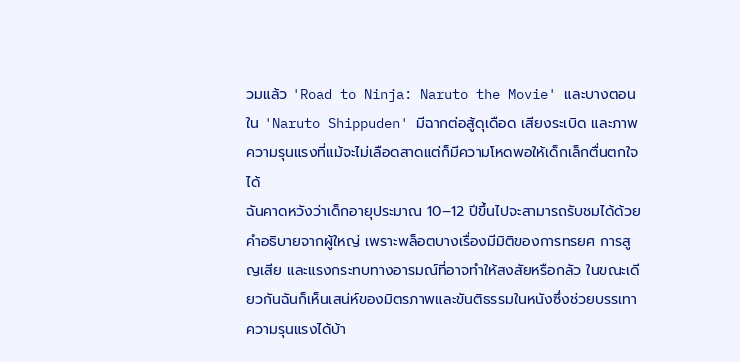วมแล้ว 'Road to Ninja: Naruto the Movie' และบางตอนใน 'Naruto Shippuden' มีฉากต่อสู้ดุเดือด เสียงระเบิด และภาพความรุนแรงที่แม้จะไม่เลือดสาดแต่ก็มีความโหดพอให้เด็กเล็กตื่นตกใจได้
ฉันคาดหวังว่าเด็กอายุประมาณ 10–12 ปีขึ้นไปจะสามารถรับชมได้ด้วยคำอธิบายจากผู้ใหญ่ เพราะพล็อตบางเรื่องมีมิติของการทรยศ การสูญเสีย และแรงกระทบทางอารมณ์ที่อาจทำให้สงสัยหรือกลัว ในขณะเดียวกันฉันก็เห็นเสน่ห์ของมิตรภาพและขันติธรรมในหนังซึ่งช่วยบรรเทาความรุนแรงได้บ้า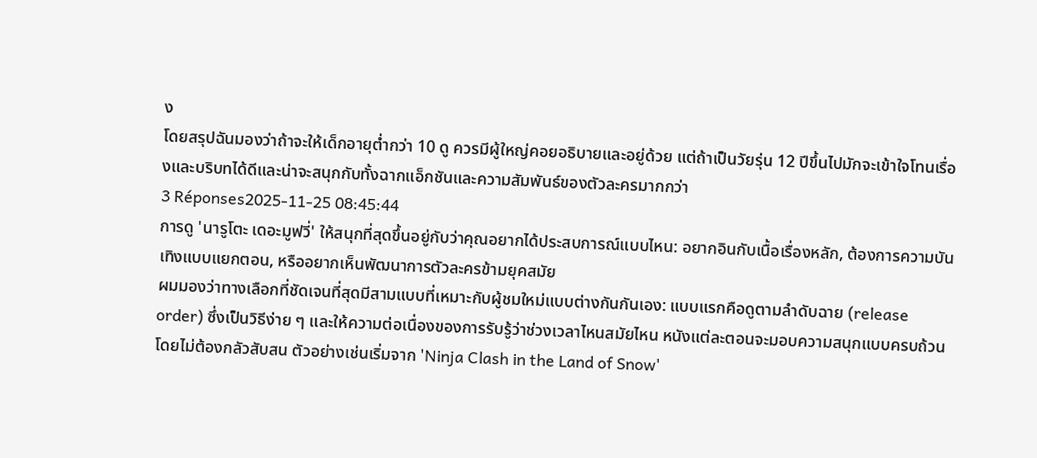ง
โดยสรุปฉันมองว่าถ้าจะให้เด็กอายุต่ำกว่า 10 ดู ควรมีผู้ใหญ่คอยอธิบายและอยู่ด้วย แต่ถ้าเป็นวัยรุ่น 12 ปีขึ้นไปมักจะเข้าใจโทนเรื่องและบริบทได้ดีและน่าจะสนุกกับทั้งฉากแอ็กชันและความสัมพันธ์ของตัวละครมากกว่า
3 Réponses2025-11-25 08:45:44
การดู 'นารูโตะ เดอะมูฟวี่' ให้สนุกที่สุดขึ้นอยู่กับว่าคุณอยากได้ประสบการณ์แบบไหน: อยากอินกับเนื้อเรื่องหลัก, ต้องการความบันเทิงแบบแยกตอน, หรืออยากเห็นพัฒนาการตัวละครข้ามยุคสมัย
ผมมองว่าทางเลือกที่ชัดเจนที่สุดมีสามแบบที่เหมาะกับผู้ชมใหม่แบบต่างกันกันเอง: แบบแรกคือดูตามลำดับฉาย (release order) ซึ่งเป็นวิธีง่าย ๆ และให้ความต่อเนื่องของการรับรู้ว่าช่วงเวลาไหนสมัยไหน หนังแต่ละตอนจะมอบความสนุกแบบครบถ้วนโดยไม่ต้องกลัวสับสน ตัวอย่างเช่นเริ่มจาก 'Ninja Clash in the Land of Snow'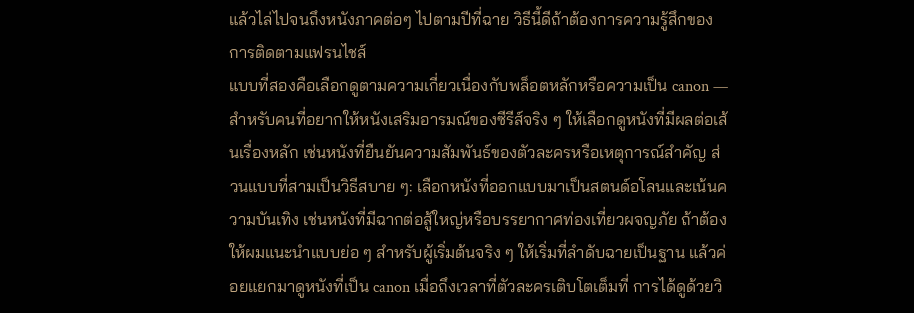แล้วไล่ไปจนถึงหนังภาคต่อๆ ไปตามปีที่ฉาย วิธีนี้ดีถ้าต้องการความรู้สึกของการติดตามแฟรนไชส์
แบบที่สองคือเลือกดูตามความเกี่ยวเนื่องกับพล็อตหลักหรือความเป็น canon — สำหรับคนที่อยากให้หนังเสริมอารมณ์ของซีรีส์จริง ๆ ให้เลือกดูหนังที่มีผลต่อเส้นเรื่องหลัก เช่นหนังที่ยืนยันความสัมพันธ์ของตัวละครหรือเหตุการณ์สำคัญ ส่วนแบบที่สามเป็นวิธีสบาย ๆ: เลือกหนังที่ออกแบบมาเป็นสตนด์อโลนและเน้นความบันเทิง เช่นหนังที่มีฉากต่อสู้ใหญ่หรือบรรยากาศท่องเที่ยวผจญภัย ถ้าต้องให้ผมแนะนำแบบย่อ ๆ สำหรับผู้เริ่มต้นจริง ๆ ให้เริ่มที่ลำดับฉายเป็นฐาน แล้วค่อยแยกมาดูหนังที่เป็น canon เมื่อถึงเวลาที่ตัวละครเติบโตเต็มที่ การได้ดูด้วยวิ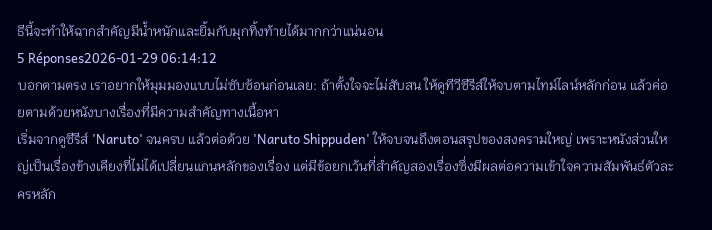ธีนี้จะทำให้ฉากสำคัญมีน้ำหนักและยิ้มกับมุกทิ้งท้ายได้มากกว่าแน่นอน
5 Réponses2026-01-29 06:14:12
บอกตามตรง เราอยากให้มุมมองแบบไม่ซับซ้อนก่อนเลย: ถ้าตั้งใจจะไม่สับสน ให้ดูทีวีซีรีส์ให้จบตามไทม์ไลน์หลักก่อน แล้วค่อยตามด้วยหนังบางเรื่องที่มีความสำคัญทางเนื้อหา
เริ่มจากดูซีรีส์ 'Naruto' จนครบ แล้วต่อด้วย 'Naruto Shippuden' ให้จบจนถึงตอนสรุปของสงครามใหญ่ เพราะหนังส่วนใหญ่เป็นเรื่องข้างเคียงที่ไม่ได้เปลี่ยนแกนหลักของเรื่อง แต่มีข้อยกเว้นที่สำคัญสองเรื่องซึ่งมีผลต่อความเข้าใจความสัมพันธ์ตัวละครหลัก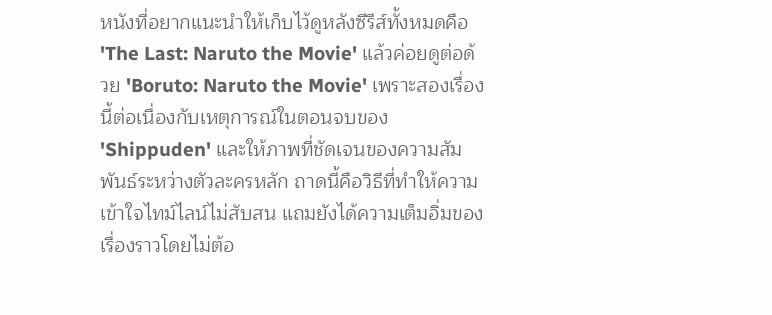หนังที่อยากแนะนำให้เก็บไว้ดูหลังซีรีส์ทั้งหมดคือ 'The Last: Naruto the Movie' แล้วค่อยดูต่อด้วย 'Boruto: Naruto the Movie' เพราะสองเรื่องนี้ต่อเนื่องกับเหตุการณ์ในตอนจบของ 'Shippuden' และให้ภาพที่ชัดเจนของความสัมพันธ์ระหว่างตัวละครหลัก ถาดนี้คือวิธีที่ทำให้ความเข้าใจไทม์ไลน์ไม่สับสน แถมยังได้ความเต็มอิ่มของเรื่องราวโดยไม่ต้อ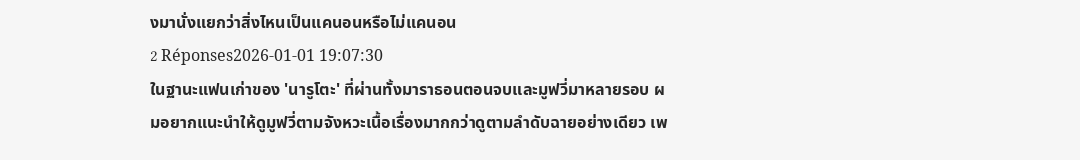งมานั่งแยกว่าสิ่งไหนเป็นแคนอนหรือไม่แคนอน
2 Réponses2026-01-01 19:07:30
ในฐานะแฟนเก่าของ 'นารูโตะ' ที่ผ่านทั้งมาราธอนตอนจบและมูฟวี่มาหลายรอบ ผมอยากแนะนำให้ดูมูฟวี่ตามจังหวะเนื้อเรื่องมากกว่าดูตามลำดับฉายอย่างเดียว เพ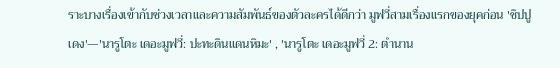ราะบางเรื่องเข้ากับช่วงเวลาและความสัมพันธ์ของตัวละครได้ดีกว่า มูฟวี่สามเรื่องแรกของยุคก่อน 'ชิปปูเดง'—'นารูโตะ เดอะมูฟวี่: ปะทะดินแดนหิมะ' , 'นารูโตะ เดอะมูฟวี่ 2: ตำนาน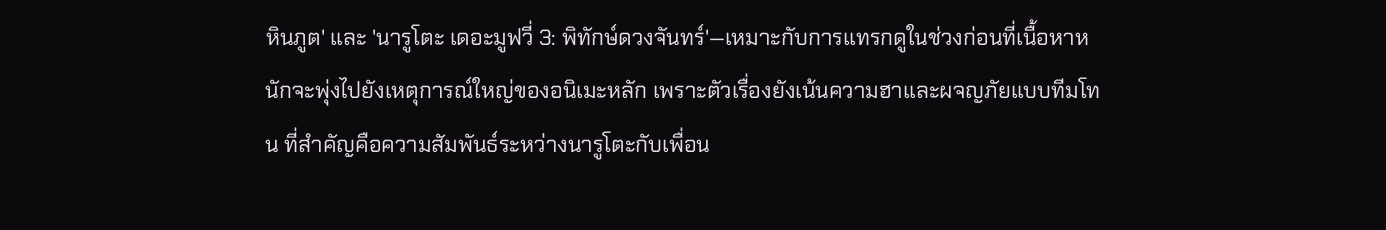หินภูต' และ 'นารูโตะ เดอะมูฟวี่ 3: พิทักษ์ดวงจันทร์'—เหมาะกับการแทรกดูในช่วงก่อนที่เนื้อหาหนักจะพุ่งไปยังเหตุการณ์ใหญ่ของอนิเมะหลัก เพราะตัวเรื่องยังเน้นความฮาและผจญภัยแบบทีมโทน ที่สำคัญคือความสัมพันธ์ระหว่างนารูโตะกับเพื่อน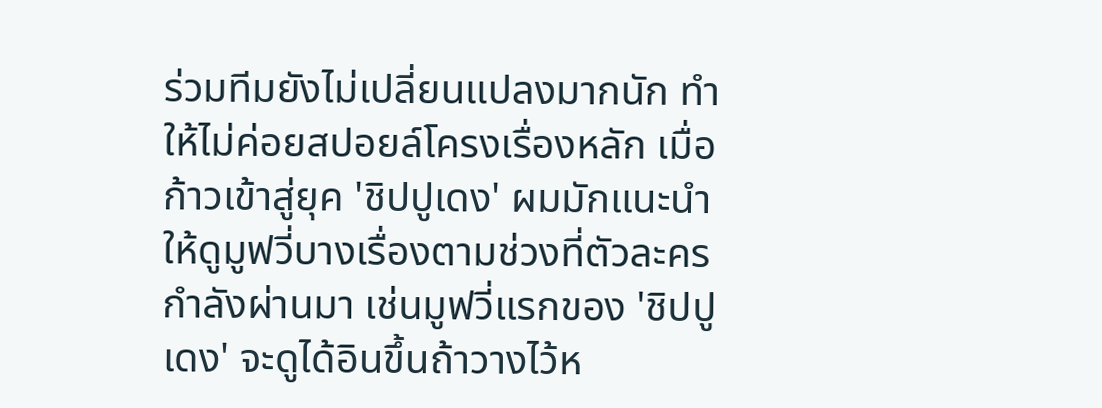ร่วมทีมยังไม่เปลี่ยนแปลงมากนัก ทำให้ไม่ค่อยสปอยล์โครงเรื่องหลัก เมื่อก้าวเข้าสู่ยุค 'ชิปปูเดง' ผมมักแนะนำให้ดูมูฟวี่บางเรื่องตามช่วงที่ตัวละครกำลังผ่านมา เช่นมูฟวี่แรกของ 'ชิปปูเดง' จะดูได้อินขึ้นถ้าวางไว้ห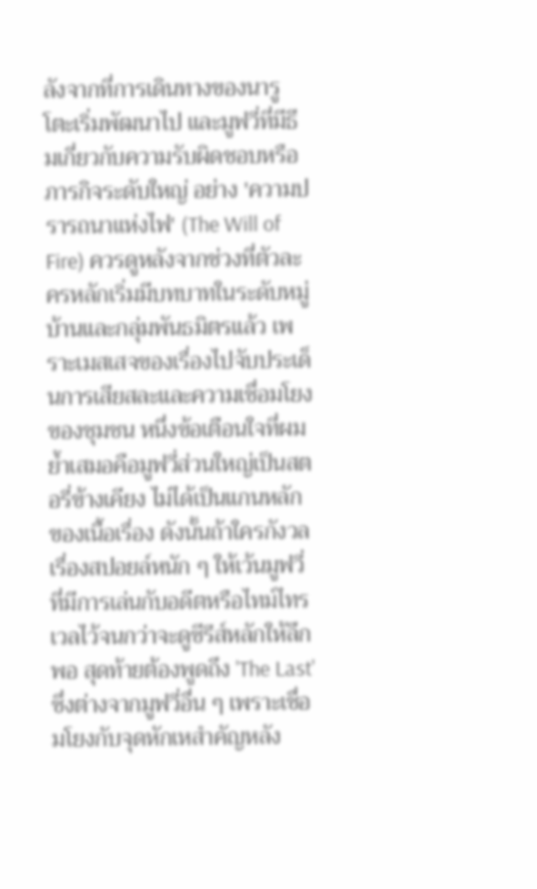ลังจากที่การเดินทางของนารูโตะเริ่มพัฒนาไป และมูฟวี่ที่มีธีมเกี่ยวกับความรับผิดชอบหรือภารกิจระดับใหญ่ อย่าง 'ความปรารถนาแห่งไฟ' (The Will of Fire) ควรดูหลังจากช่วงที่ตัวละครหลักเริ่มมีบทบาทในระดับหมู่บ้านและกลุ่มพันธมิตรแล้ว เพราะเมสเสจของเรื่องไปจับประเด็นการเสียสละและความเชื่อมโยงของชุมชน หนึ่งข้อเตือนใจที่ผมย้ำเสมอคือมูฟวี่ส่วนใหญ่เป็นสตอรี่ข้างเคียง ไม่ได้เป็นแกนหลักของเนื้อเรื่อง ดังนั้นถ้าใครกังวลเรื่องสปอยล์หนัก ๆ ให้เว้นมูฟวี่ที่มีการเล่นกับอดีตหรือไทม์ไทรเวลไว้จนกว่าจะดูซีรีส์หลักให้ลึกพอ สุดท้ายต้องพูดถึง 'The Last' ซึ่งต่างจากมูฟวี่อื่น ๆ เพราะเชื่อมโยงกับจุดหักเหสำคัญหลัง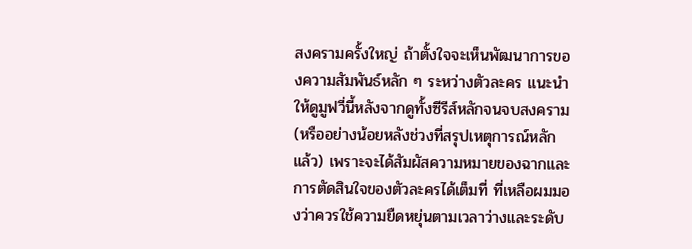สงครามครั้งใหญ่ ถ้าตั้งใจจะเห็นพัฒนาการของความสัมพันธ์หลัก ๆ ระหว่างตัวละคร แนะนำให้ดูมูฟวี่นี้หลังจากดูทั้งซีรีส์หลักจนจบสงคราม (หรืออย่างน้อยหลังช่วงที่สรุปเหตุการณ์หลักแล้ว) เพราะจะได้สัมผัสความหมายของฉากและการตัดสินใจของตัวละครได้เต็มที่ ที่เหลือผมมองว่าควรใช้ความยืดหยุ่นตามเวลาว่างและระดับ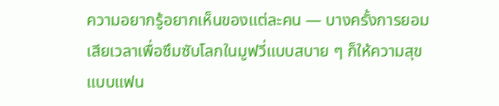ความอยากรู้อยากเห็นของแต่ละคน — บางครั้งการยอมเสียเวลาเพื่อซึมซับโลกในมูฟวี่แบบสบาย ๆ ก็ให้ความสุขแบบแฟน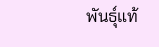พันธุ์แท้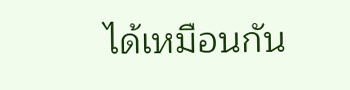ได้เหมือนกัน